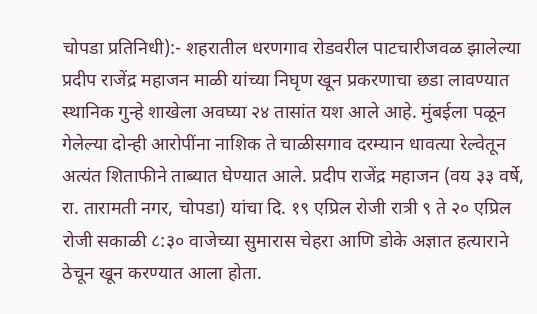चोपडा प्रतिनिधी):- शहरातील धरणगाव रोडवरील पाटचारीजवळ झालेल्या प्रदीप राजेंद्र महाजन माळी यांच्या निघृण खून प्रकरणाचा छडा लावण्यात स्थानिक गुन्हे शाखेला अवघ्या २४ तासांत यश आले आहे. मुंबईला पळून गेलेल्या दोन्ही आरोपींना नाशिक ते चाळीसगाव दरम्यान धावत्या रेल्वेतून अत्यंत शिताफीने ताब्यात घेण्यात आले. प्रदीप राजेंद्र महाजन (वय ३३ वर्षे, रा. तारामती नगर, चोपडा) यांचा दि. १९ एप्रिल रोजी रात्री ९ ते २० एप्रिल रोजी सकाळी ८:३० वाजेच्या सुमारास चेहरा आणि डोके अज्ञात हत्याराने ठेचून खून करण्यात आला होता.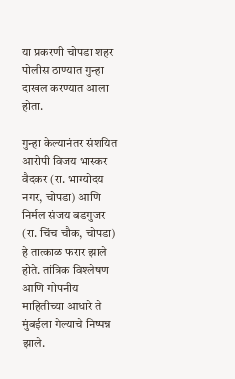या प्रकरणी चोपडा शहर पोलीस ठाण्यात गुन्हा दाखल करण्यात आला होता.

गुन्हा केल्यानंतर संशयित आरोपी विजय भास्कर वैदकर (रा. भाग्योदय नगर, चोपडा) आणि निर्मल संजय बडगुजर (रा. चिंच चौक, चोपडा) हे तात्काळ फरार झाले होते. तांत्रिक विश्लेषण आणि गोपनीय माहितीच्या आधारे ते मुंबईला गेल्याचे निष्पन्न झाले.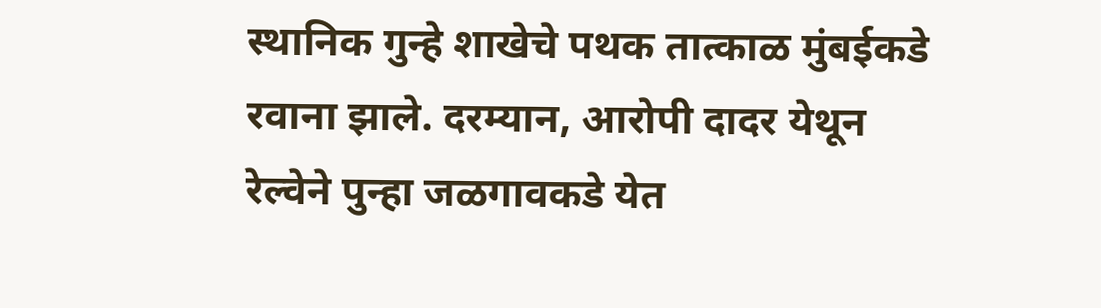स्थानिक गुन्हे शाखेचे पथक तात्काळ मुंबईकडे रवाना झाले. दरम्यान, आरोपी दादर येथून रेल्वेने पुन्हा जळगावकडे येत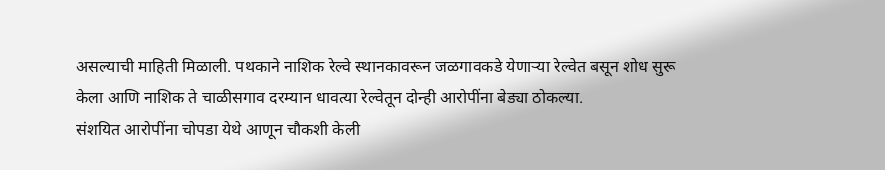असल्याची माहिती मिळाली. पथकाने नाशिक रेल्वे स्थानकावरून जळगावकडे येणाऱ्या रेल्वेत बसून शोध सुरू केला आणि नाशिक ते चाळीसगाव दरम्यान धावत्या रेल्वेतून दोन्ही आरोपींना बेड्या ठोकल्या.
संशयित आरोपींना चोपडा येथे आणून चौकशी केली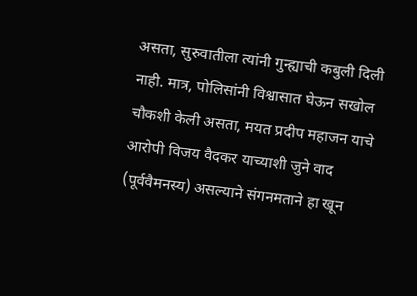असता, सुरुवातीला त्यांनी गुन्ह्याची कबुली दिली नाही. मात्र, पोलिसांनी विश्वासात घेऊन सखोल चौकशी केली असता, मयत प्रदीप महाजन याचे आरोपी विजय वैदकर याच्याशी जुने वाद (पूर्ववैमनस्य) असल्याने संगनमताने हा खून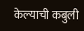केल्याची कबुली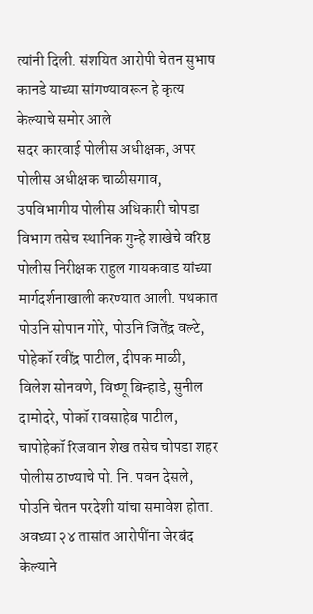त्यांनी दिली. संशयित आरोपी चेतन सुभाष कानडे याच्या सांगण्यावरून हे कृत्य केल्याचे समोर आले
सदर कारवाई पोलीस अधीक्षक, अपर पोलीस अधीक्षक चाळीसगाव, उपविभागीय पोलीस अधिकारी चोपडा विभाग तसेच स्थानिक गुन्हे शाखेचे वरिष्ठ पोलीस निरीक्षक राहुल गायकवाड यांच्या मार्गदर्शनाखाली करण्यात आली. पथकात पोउनि सोपान गोरे, पोउनि जितेंद्र वल्टे, पोहेकॉ रवींद्र पाटील, दीपक माळी, विलेश सोनवणे, विष्णू बिन्हाडे, सुनील दामोदरे, पोकॉ रावसाहेब पाटील, चापोहेकॉ रिजवान शेख तसेच चोपडा शहर पोलीस ठाण्याचे पो. नि. पवन देसले, पोउनि चेतन परदेशी यांचा समावेश होता. अवघ्या २४ तासांत आरोपींना जेरबंद केल्याने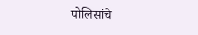पोलिसांचे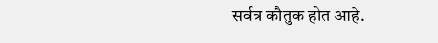सर्वत्र कौतुक होत आहे.